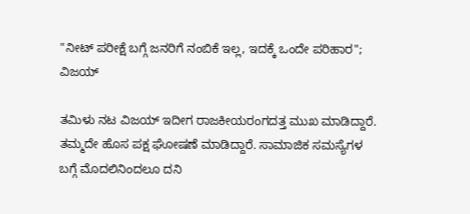"ನೀಟ್ ಪರೀಕ್ಷೆ ಬಗ್ಗೆ ಜನರಿಗೆ ನಂಬಿಕೆ ಇಲ್ಲ, ಇದಕ್ಕೆ ಒಂದೇ ಪರಿಹಾರ"; ವಿಜಯ್

ತಮಿಳು ನಟ ವಿಜಯ್ ಇದೀಗ ರಾಜಕೀಯರಂಗದತ್ತ ಮುಖ ಮಾಡಿದ್ದಾರೆ. ತಮ್ಮದೇ ಹೊಸ ಪಕ್ಷ ಘೋಷಣೆ ಮಾಡಿದ್ದಾರೆ. ಸಾಮಾಜಿಕ ಸಮಸ್ಯೆಗಳ ಬಗ್ಗೆ ಮೊದಲಿನಿಂದಲೂ ದನಿ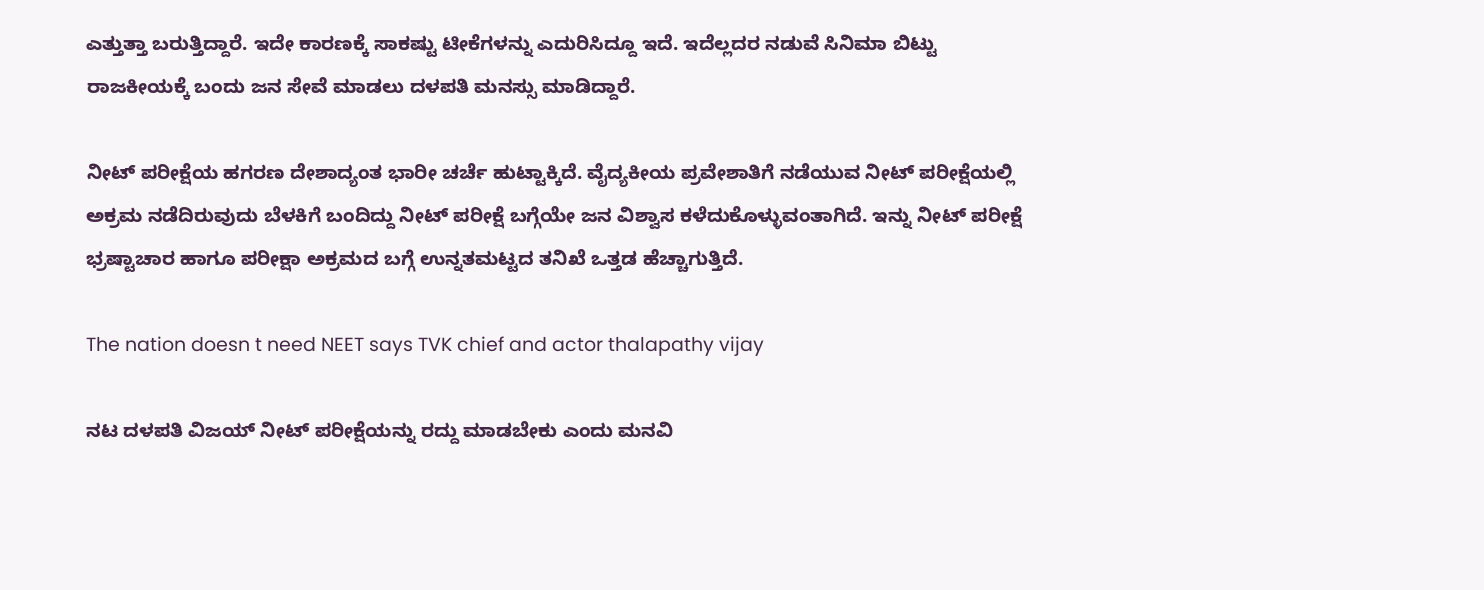ಎತ್ತುತ್ತಾ ಬರುತ್ತಿದ್ದಾರೆ. ಇದೇ ಕಾರಣಕ್ಕೆ ಸಾಕಷ್ಟು ಟೀಕೆಗಳನ್ನು ಎದುರಿಸಿದ್ದೂ ಇದೆ. ಇದೆಲ್ಲದರ ನಡುವೆ ಸಿನಿಮಾ ಬಿಟ್ಟು ರಾಜಕೀಯಕ್ಕೆ ಬಂದು ಜನ ಸೇವೆ ಮಾಡಲು ದಳಪತಿ ಮನಸ್ಸು ಮಾಡಿದ್ದಾರೆ.

ನೀಟ್ ಪರೀಕ್ಷೆಯ ಹಗರಣ ದೇಶಾದ್ಯಂತ ಭಾರೀ ಚರ್ಚೆ ಹುಟ್ಟಾಕ್ಕಿದೆ. ವೈದ್ಯಕೀಯ ಪ್ರವೇಶಾತಿಗೆ ನಡೆಯುವ ನೀಟ್ ಪರೀಕ್ಷೆಯಲ್ಲಿ ಅಕ್ರಮ ನಡೆದಿರುವುದು ಬೆಳಕಿಗೆ ಬಂದಿದ್ದು ನೀಟ್ ಪರೀಕ್ಷೆ ಬಗ್ಗೆಯೇ ಜನ ವಿಶ್ವಾಸ ಕಳೆದುಕೊಳ್ಳುವಂತಾಗಿದೆ. ಇನ್ನು ನೀಟ್ ಪರೀಕ್ಷೆ ಭ್ರಷ್ಟಾಚಾರ ಹಾಗೂ ಪರೀಕ್ಷಾ ಅಕ್ರಮದ ಬಗ್ಗೆ ಉನ್ನತಮಟ್ಟದ ತನಿಖೆ ಒತ್ತಡ ಹೆಚ್ಚಾಗುತ್ತಿದೆ.

The nation doesn t need NEET says TVK chief and actor thalapathy vijay

ನಟ ದಳಪತಿ ವಿಜಯ್ ನೀಟ್ ಪರೀಕ್ಷೆಯನ್ನು ರದ್ದು ಮಾಡಬೇಕು ಎಂದು ಮನವಿ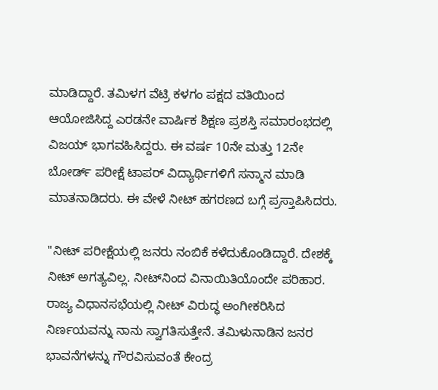ಮಾಡಿದ್ದಾರೆ. ತಮಿಳಗ ವೆಟ್ರಿ ಕಳಗಂ ಪಕ್ಷದ ವತಿಯಿಂದ ಆಯೋಜಿಸಿದ್ದ ಎರಡನೇ ವಾರ್ಷಿಕ ಶಿಕ್ಷಣ ಪ್ರಶಸ್ತಿ ಸಮಾರಂಭದಲ್ಲಿ ವಿಜಯ್ ಭಾಗವಹಿಸಿದ್ದರು. ಈ ವರ್ಷ 10ನೇ ಮತ್ತು 12ನೇ ಬೋರ್ಡ್ ಪರೀಕ್ಷೆ ಟಾಪರ್ ವಿದ್ಯಾರ್ಥಿಗಳಿಗೆ ಸನ್ಮಾನ ಮಾಡಿ ಮಾತನಾಡಿದರು. ಈ ವೇಳೆ ನೀಟ್ ಹಗರಣದ ಬಗ್ಗೆ ಪ್ರಸ್ತಾಪಿಸಿದರು.

"ನೀಟ್ ಪರೀಕ್ಷೆಯಲ್ಲಿ ಜನರು ನಂಬಿಕೆ ಕಳೆದುಕೊಂಡಿದ್ದಾರೆ. ದೇಶಕ್ಕೆ ನೀಟ್ ಅಗತ್ಯವಿಲ್ಲ. ನೀಟ್‌ನಿಂದ ವಿನಾಯಿತಿಯೊಂದೇ ಪರಿಹಾರ. ರಾಜ್ಯ ವಿಧಾನಸಭೆಯಲ್ಲಿ ನೀಟ್ ವಿರುದ್ಧ ಅಂಗೀಕರಿಸಿದ ನಿರ್ಣಯವನ್ನು ನಾನು ಸ್ವಾಗತಿಸುತ್ತೇನೆ. ತಮಿಳುನಾಡಿನ ಜನರ ಭಾವನೆಗಳನ್ನು ಗೌರವಿಸುವಂತೆ ಕೇಂದ್ರ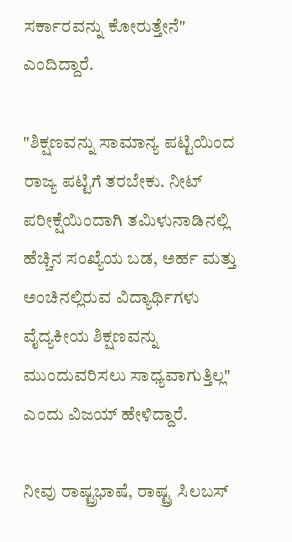ಸರ್ಕಾರವನ್ನು ಕೋರುತ್ತೇನೆ" ಎಂದಿದ್ದಾರೆ.

"ಶಿಕ್ಷಣವನ್ನು ಸಾಮಾನ್ಯ ಪಟ್ಟಿಯಿಂದ ರಾಜ್ಯ ಪಟ್ಟಿಗೆ ತರಬೇಕು. ನೀಟ್ ಪರೀಕ್ಷೆಯಿಂದಾಗಿ ತಮಿಳುನಾಡಿನಲ್ಲಿ ಹೆಚ್ಚಿನ ಸಂಖ್ಯೆಯ ಬಡ, ಅರ್ಹ ಮತ್ತು ಅಂಚಿನಲ್ಲಿರುವ ವಿದ್ಯಾರ್ಥಿಗಳು ವೈದ್ಯಕೀಯ ಶಿಕ್ಷಣವನ್ನು ಮುಂದುವರಿಸಲು ಸಾಧ್ಯವಾಗುತ್ತಿಲ್ಲ" ಎಂದು ವಿಜಯ್ ಹೇಳಿದ್ದಾರೆ.

ನೀವು ರಾಷ್ಟ್ರಭಾಷೆ, ರಾಷ್ಟ್ರ ಸಿಲಬಸ್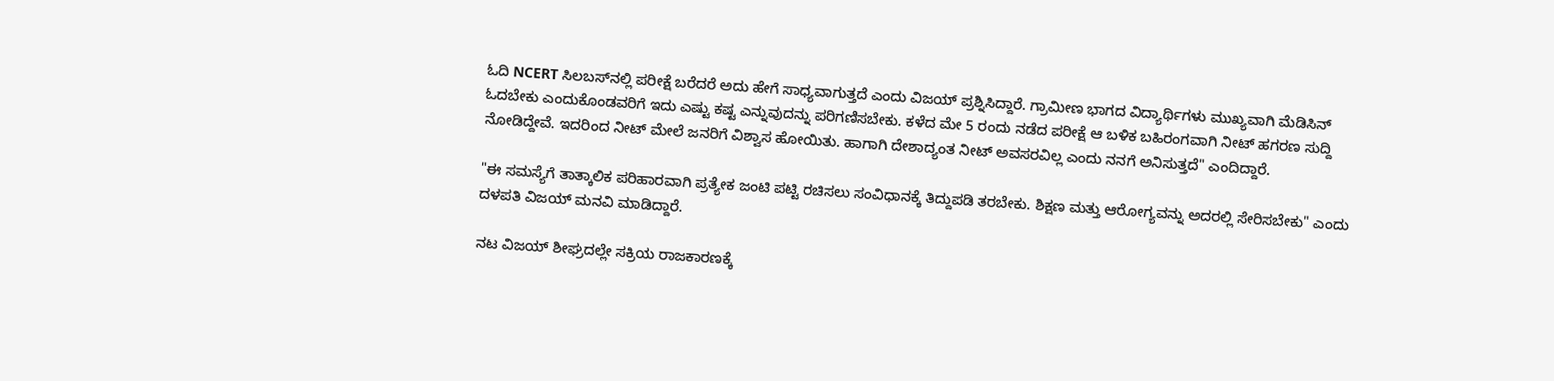ಓದಿ NCERT ಸಿಲಬಸ್‌ನಲ್ಲಿ ಪರೀಕ್ಷೆ ಬರೆದರೆ ಅದು ಹೇಗೆ ಸಾಧ್ಯವಾಗುತ್ತದೆ ಎಂದು ವಿಜಯ್ ಪ್ರಶ್ನಿಸಿದ್ದಾರೆ. ಗ್ರಾಮೀಣ ಭಾಗದ ವಿದ್ಯಾರ್ಥಿಗಳು ಮುಖ್ಯವಾಗಿ ಮೆಡಿಸಿನ್ ಓದಬೇಕು ಎಂದುಕೊಂಡವರಿಗೆ ಇದು ಎಷ್ಟು ಕಷ್ಟ ಎನ್ನುವುದನ್ನು ಪರಿಗಣಿಸಬೇಕು. ಕಳೆದ ಮೇ 5 ರಂದು ನಡೆದ ಪರೀಕ್ಷೆ ಆ ಬಳಿಕ ಬಹಿರಂಗವಾಗಿ ನೀಟ್ ಹಗರಣ ಸುದ್ದಿ ನೋಡಿದ್ದೇವೆ. ಇದರಿಂದ ನೀಟ್ ಮೇಲೆ ಜನರಿಗೆ ವಿಶ್ವಾಸ ಹೋಯಿತು. ಹಾಗಾಗಿ ದೇಶಾದ್ಯಂತ ನೀಟ್ ಅವಸರವಿಲ್ಲ ಎಂದು ನನಗೆ ಅನಿಸುತ್ತದೆ" ಎಂದಿದ್ದಾರೆ.

"ಈ ಸಮಸ್ಯೆಗೆ ತಾತ್ಕಾಲಿಕ ಪರಿಹಾರವಾಗಿ ಪ್ರತ್ಯೇಕ ಜಂಟಿ ಪಟ್ಟಿ ರಚಿಸಲು ಸಂವಿಧಾನಕ್ಕೆ ತಿದ್ದುಪಡಿ ತರಬೇಕು. ಶಿಕ್ಷಣ ಮತ್ತು ಆರೋಗ್ಯವನ್ನು ಅದರಲ್ಲಿ ಸೇರಿಸಬೇಕು" ಎಂದು ದಳಪತಿ ವಿಜಯ್ ಮನವಿ ಮಾಡಿದ್ದಾರೆ.

ನಟ ವಿಜಯ್ ಶೀಘ್ರದಲ್ಲೇ ಸಕ್ರಿಯ ರಾಜಕಾರಣಕ್ಕೆ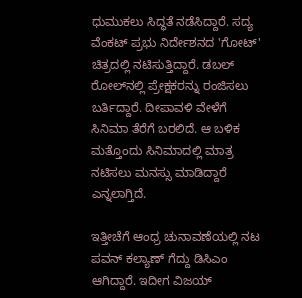ಧುಮುಕಲು ಸಿದ್ಧತೆ ನಡೆಸಿದ್ದಾರೆ. ಸದ್ಯ ವೆಂಕಟ್ ಪ್ರಭು ನಿರ್ದೇಶನದ 'ಗೋಟ್' ಚಿತ್ರದಲ್ಲಿ ನಟಿಸುತ್ತಿದ್ದಾರೆ. ಡಬಲ್ ರೋಲ್‌ನಲ್ಲಿ ಪ್ರೇಕ್ಷಕರನ್ನು ರಂಜಿಸಲು ಬರ್ತಿದ್ದಾರೆ. ದೀಪಾವಳಿ ವೇಳೆಗೆ ಸಿನಿಮಾ ತೆರೆಗೆ ಬರಲಿದೆ. ಆ ಬಳಿಕ ಮತ್ತೊಂದು ಸಿನಿಮಾದಲ್ಲಿ ಮಾತ್ರ ನಟಿಸಲು ಮನಸ್ಸು ಮಾಡಿದ್ದಾರೆ ಎನ್ನಲಾಗ್ತಿದೆ.

ಇತ್ತೀಚೆಗೆ ಆಂಧ್ರ ಚುನಾವಣೆಯಲ್ಲಿ ನಟ ಪವನ್ ಕಲ್ಯಾಣ್ ಗೆದ್ದು ಡಿಸಿಎಂ ಆಗಿದ್ದಾರೆ. ಇದೀಗ ವಿಜಯ್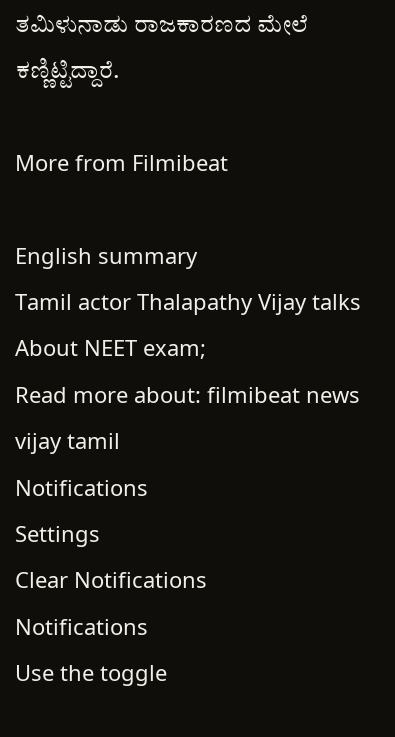ತಮಿಳುನಾಡು ರಾಜಕಾರಣದ ಮೇಲೆ ಕಣ್ಣಿಟ್ಟಿದ್ದಾರೆ.

More from Filmibeat

English summary
Tamil actor Thalapathy Vijay talks About NEET exam;
Read more about: filmibeat news vijay tamil
Notifications
Settings
Clear Notifications
Notifications
Use the toggle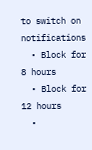to switch on notifications
  • Block for 8 hours
  • Block for 12 hours
  •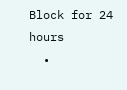Block for 24 hours
  •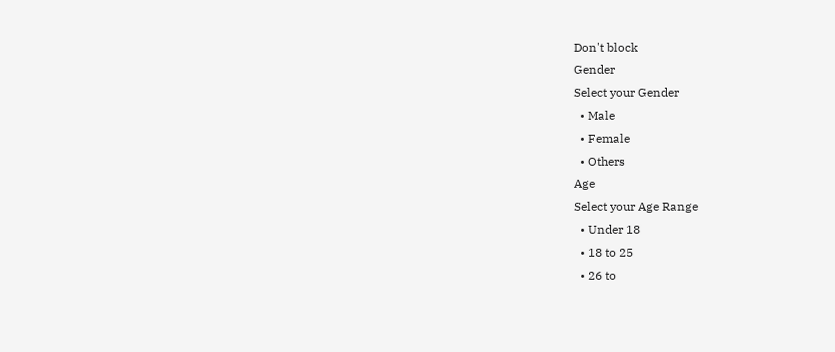Don't block
Gender
Select your Gender
  • Male
  • Female
  • Others
Age
Select your Age Range
  • Under 18
  • 18 to 25
  • 26 to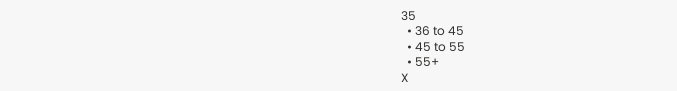35
  • 36 to 45
  • 45 to 55
  • 55+
X